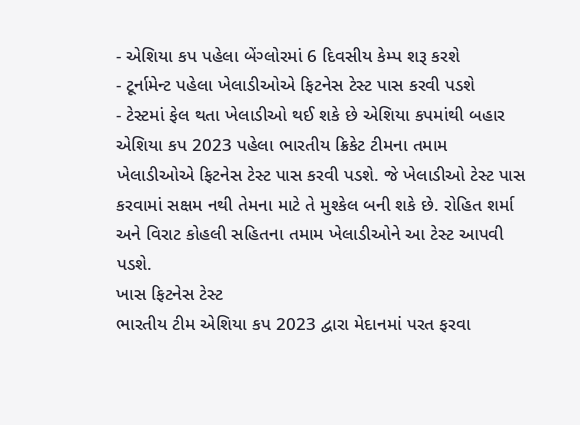- એશિયા કપ પહેલા બેંગ્લોરમાં 6 દિવસીય કેમ્પ શરૂ કરશે
- ટૂર્નામેન્ટ પહેલા ખેલાડીઓએ ફિટનેસ ટેસ્ટ પાસ કરવી પડશે
- ટેસ્ટમાં ફેલ થતા ખેલાડીઓ થઈ શકે છે એશિયા કપમાંથી બહાર
એશિયા કપ 2023 પહેલા ભારતીય ક્રિકેટ ટીમના તમામ ખેલાડીઓએ ફિટનેસ ટેસ્ટ પાસ કરવી પડશે. જે ખેલાડીઓ ટેસ્ટ પાસ કરવામાં સક્ષમ નથી તેમના માટે તે મુશ્કેલ બની શકે છે. રોહિત શર્મા અને વિરાટ કોહલી સહિતના તમામ ખેલાડીઓને આ ટેસ્ટ આપવી પડશે.
ખાસ ફિટનેસ ટેસ્ટ
ભારતીય ટીમ એશિયા કપ 2023 દ્વારા મેદાનમાં પરત ફરવા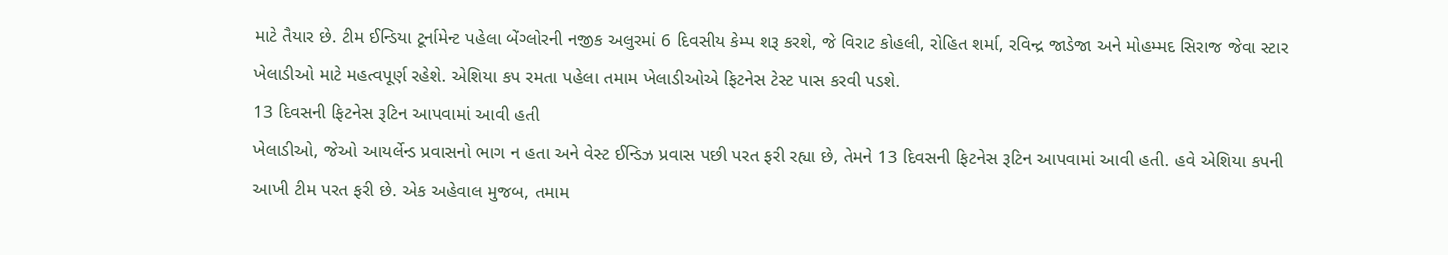માટે તૈયાર છે. ટીમ ઈન્ડિયા ટૂર્નામેન્ટ પહેલા બેંગ્લોરની નજીક અલુરમાં 6 દિવસીય કેમ્પ શરૂ કરશે, જે વિરાટ કોહલી, રોહિત શર્મા, રવિન્દ્ર જાડેજા અને મોહમ્મદ સિરાજ જેવા સ્ટાર ખેલાડીઓ માટે મહત્વપૂર્ણ રહેશે. એશિયા કપ રમતા પહેલા તમામ ખેલાડીઓએ ફિટનેસ ટેસ્ટ પાસ કરવી પડશે.
13 દિવસની ફિટનેસ રૂટિન આપવામાં આવી હતી
ખેલાડીઓ, જેઓ આયર્લેન્ડ પ્રવાસનો ભાગ ન હતા અને વેસ્ટ ઈન્ડિઝ પ્રવાસ પછી પરત ફરી રહ્યા છે, તેમને 13 દિવસની ફિટનેસ રૂટિન આપવામાં આવી હતી. હવે એશિયા કપની આખી ટીમ પરત ફરી છે. એક અહેવાલ મુજબ, તમામ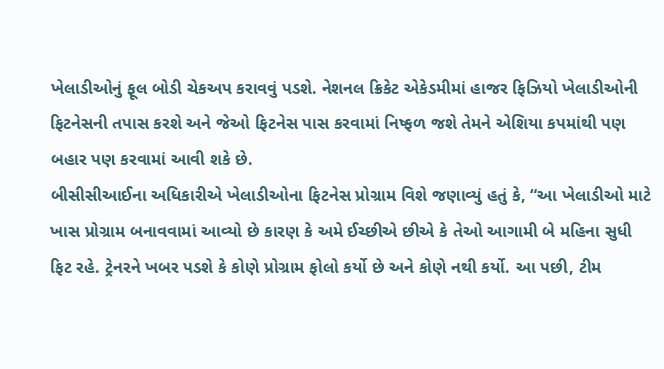ખેલાડીઓનું ફૂલ બોડી ચેકઅપ કરાવવું પડશે. નેશનલ ક્રિકેટ એકેડમીમાં હાજર ફિઝિયો ખેલાડીઓની ફિટનેસની તપાસ કરશે અને જેઓ ફિટનેસ પાસ કરવામાં નિષ્ફળ જશે તેમને એશિયા કપમાંથી પણ બહાર પણ કરવામાં આવી શકે છે.
બીસીસીઆઈના અધિકારીએ ખેલાડીઓના ફિટનેસ પ્રોગ્રામ વિશે જણાવ્યું હતું કે, “આ ખેલાડીઓ માટે ખાસ પ્રોગ્રામ બનાવવામાં આવ્યો છે કારણ કે અમે ઈચ્છીએ છીએ કે તેઓ આગામી બે મહિના સુધી ફિટ રહે. ટ્રેનરને ખબર પડશે કે કોણે પ્રોગ્રામ ફોલો કર્યો છે અને કોણે નથી કર્યો. આ પછી, ટીમ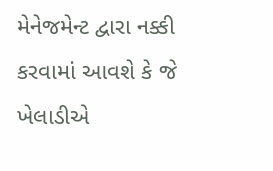મેનેજમેન્ટ દ્વારા નક્કી કરવામાં આવશે કે જે ખેલાડીએ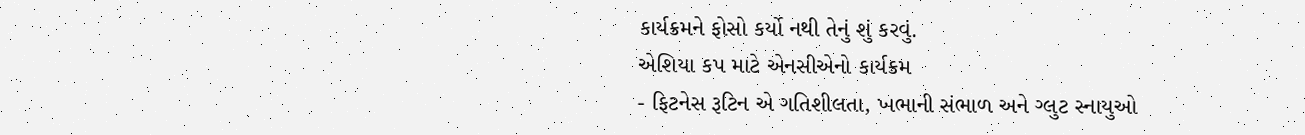કાર્યક્રમને ફોસો કર્યો નથી તેનું શું કરવું.
એશિયા કપ માટે એનસીએનો કાર્યક્રમ
- ફિટનેસ રૂટિન એ ગતિશીલતા, ખભાની સંભાળ અને ગ્લુટ સ્નાયુઓ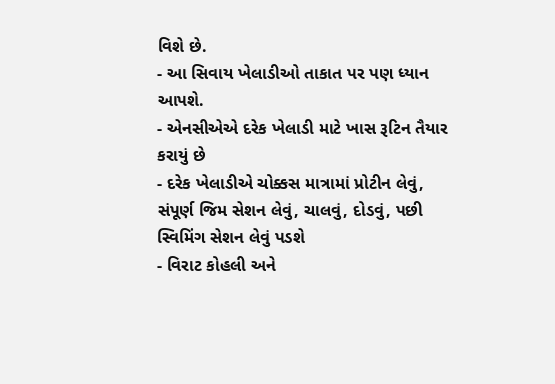વિશે છે.
- આ સિવાય ખેલાડીઓ તાકાત પર પણ ધ્યાન આપશે.
- એનસીએએ દરેક ખેલાડી માટે ખાસ રૂટિન તૈયાર કરાયું છે
- દરેક ખેલાડીએ ચોક્કસ માત્રામાં પ્રોટીન લેવું, સંપૂર્ણ જિમ સેશન લેવું, ચાલવું, દોડવું, પછી સ્વિમિંગ સેશન લેવું પડશે
- વિરાટ કોહલી અને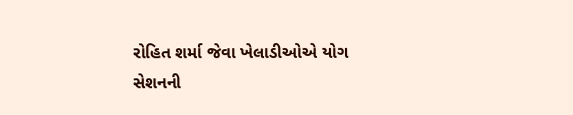રોહિત શર્મા જેવા ખેલાડીઓએ યોગ સેશનની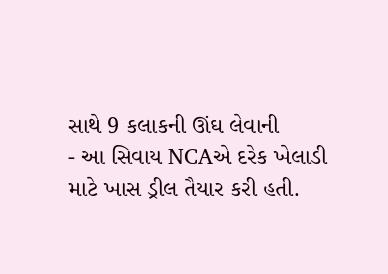સાથે 9 કલાકની ઊંઘ લેવાની
- આ સિવાય NCAએ દરેક ખેલાડી માટે ખાસ ડ્રીલ તૈયાર કરી હતી.